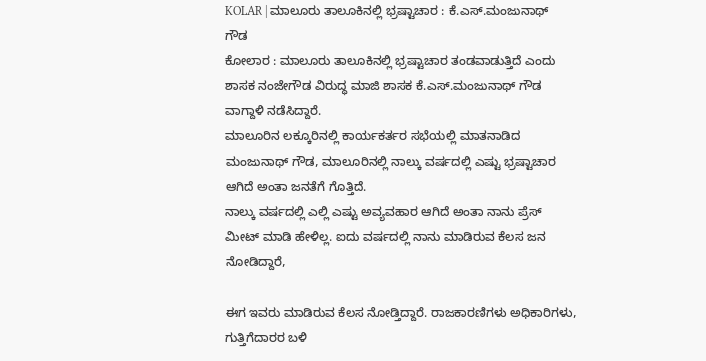KOLAR | ಮಾಲೂರು ತಾಲೂಕಿನಲ್ಲಿ ಭ್ರಷ್ಟಾಚಾರ : ಕೆ.ಎಸ್.ಮಂಜುನಾಥ್ ಗೌಡ
ಕೋಲಾರ : ಮಾಲೂರು ತಾಲೂಕಿನಲ್ಲಿ ಭ್ರಷ್ಟಾಚಾರ ತಂಡವಾಡುತ್ತಿದೆ ಎಂದು ಶಾಸಕ ನಂಜೇಗೌಡ ವಿರುದ್ಧ ಮಾಜಿ ಶಾಸಕ ಕೆ.ಎಸ್.ಮಂಜುನಾಥ್ ಗೌಡ ವಾಗ್ದಾಳಿ ನಡೆಸಿದ್ದಾರೆ.
ಮಾಲೂರಿನ ಲಕ್ಕೂರಿನಲ್ಲಿ ಕಾರ್ಯಕರ್ತರ ಸಭೆಯಲ್ಲಿ ಮಾತನಾಡಿದ ಮಂಜುನಾಥ್ ಗೌಡ, ಮಾಲೂರಿನಲ್ಲಿ ನಾಲ್ಕು ವರ್ಷದಲ್ಲಿ ಎಷ್ಟು ಭ್ರಷ್ಟಾಚಾರ ಆಗಿದೆ ಅಂತಾ ಜನತೆಗೆ ಗೊತ್ತಿದೆ.
ನಾಲ್ಕು ವರ್ಷದಲ್ಲಿ ಎಲ್ಲಿ ಎಷ್ಟು ಅವ್ಯವಹಾರ ಆಗಿದೆ ಅಂತಾ ನಾನು ಪ್ರೆಸ್ ಮೀಟ್ ಮಾಡಿ ಹೇಳಿಲ್ಲ. ಐದು ವರ್ಷದಲ್ಲಿ ನಾನು ಮಾಡಿರುವ ಕೆಲಸ ಜನ ನೋಡಿದ್ದಾರೆ,

ಈಗ ಇವರು ಮಾಡಿರುವ ಕೆಲಸ ನೋಡ್ತಿದ್ದಾರೆ. ರಾಜಕಾರಣಿಗಳು ಅಧಿಕಾರಿಗಳು, ಗುತ್ತಿಗೆದಾರರ ಬಳಿ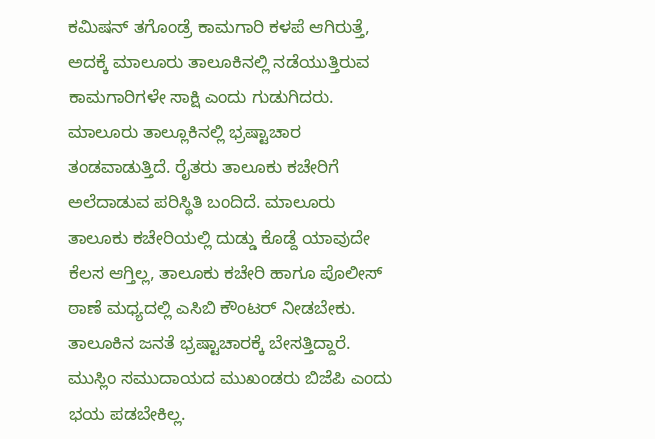ಕಮಿಷನ್ ತಗೊಂಡ್ರೆ ಕಾಮಗಾರಿ ಕಳಪೆ ಆಗಿರುತ್ತೆ, ಅದಕ್ಕೆ ಮಾಲೂರು ತಾಲೂಕಿನಲ್ಲಿ ನಡೆಯುತ್ತಿರುವ ಕಾಮಗಾರಿಗಳೇ ಸಾಕ್ಷಿ ಎಂದು ಗುಡುಗಿದರು.
ಮಾಲೂರು ತಾಲ್ಲೂಕಿನಲ್ಲಿ ಭ್ರಷ್ಟಾಚಾರ ತಂಡವಾಡುತ್ತಿದೆ. ರೈತರು ತಾಲೂಕು ಕಚೇರಿಗೆ ಅಲೆದಾಡುವ ಪರಿಸ್ಥಿತಿ ಬಂದಿದೆ. ಮಾಲೂರು ತಾಲೂಕು ಕಚೇರಿಯಲ್ಲಿ ದುಡ್ಡು ಕೊಡ್ದೆ ಯಾವುದೇ ಕೆಲಸ ಆಗ್ತಿಲ್ಲ, ತಾಲೂಕು ಕಚೇರಿ ಹಾಗೂ ಪೊಲೀಸ್ ಠಾಣೆ ಮಧ್ಯದಲ್ಲಿ ಎಸಿಬಿ ಕೌಂಟರ್ ನೀಡಬೇಕು.
ತಾಲೂಕಿನ ಜನತೆ ಭ್ರಷ್ಟಾಚಾರಕ್ಕೆ ಬೇಸತ್ತಿದ್ದಾರೆ. ಮುಸ್ಲಿಂ ಸಮುದಾಯದ ಮುಖಂಡರು ಬಿಜೆಪಿ ಎಂದು ಭಯ ಪಡಬೇಕಿಲ್ಲ.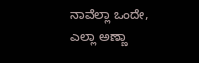ನಾವೆಲ್ಲಾ ಒಂದೇ, ಎಲ್ಲಾ ಅಣ್ಣಾ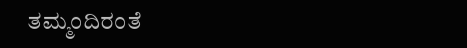ತಮ್ಮಂದಿರಂತೆ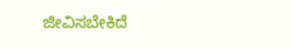ಜೀವಿಸಬೇಕಿದೆ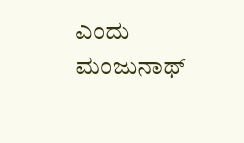ಎಂದು ಮಂಜುನಾಥ್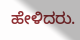ಹೇಳಿದರು.